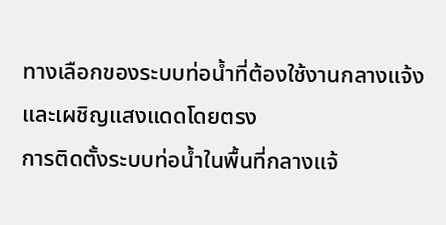ทางเลือกของระบบท่อน้ำที่ต้องใช้งานกลางแจ้งและเผชิญแสงแดดโดยตรง
การติดตั้งระบบท่อน้ำในพื้นที่กลางแจ้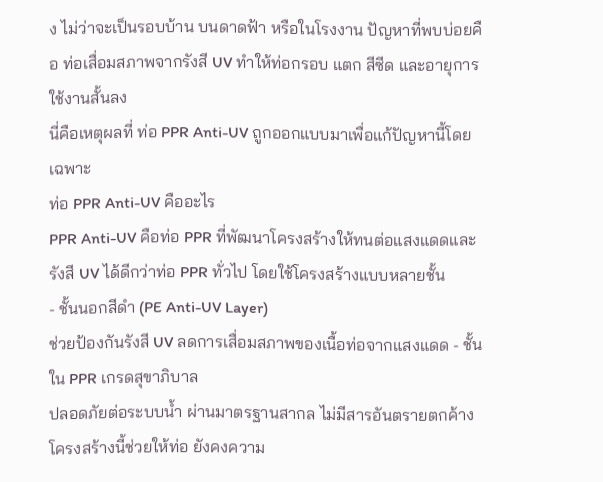ง ไม่ว่าจะเป็นรอบบ้าน บนดาดฟ้า หรือในโรงงาน ปัญหาที่พบบ่อยคือ ท่อเสื่อมสภาพจากรังสี UV ทำให้ท่อกรอบ แตก สีซีด และอายุการใช้งานสั้นลง
นี่คือเหตุผลที่ ท่อ PPR Anti-UV ถูกออกแบบมาเพื่อแก้ปัญหานี้โดยเฉพาะ
ท่อ PPR Anti-UV คืออะไร
PPR Anti-UV คือท่อ PPR ที่พัฒนาโครงสร้างให้ทนต่อแสงแดดและรังสี UV ได้ดีกว่าท่อ PPR ทั่วไป โดยใช้โครงสร้างแบบหลายชั้น
- ชั้นนอกสีดำ (PE Anti-UV Layer)
ช่วยป้องกันรังสี UV ลดการเสื่อมสภาพของเนื้อท่อจากแสงแดด - ชั้นใน PPR เกรดสุขาภิบาล
ปลอดภัยต่อระบบน้ำ ผ่านมาตรฐานสากล ไม่มีสารอันตรายตกค้าง
โครงสร้างนี้ช่วยให้ท่อ ยังคงความ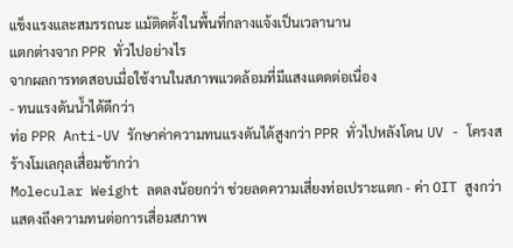แข็งแรงและสมรรถนะ แม้ติดตั้งในพื้นที่กลางแจ้งเป็นเวลานาน
แตกต่างจาก PPR ทั่วไปอย่างไร
จากผลการทดสอบเมื่อใช้งานในสภาพแวดล้อมที่มีแสงแดดต่อเนื่อง
- ทนแรงดันน้ำได้ดีกว่า
ท่อ PPR Anti-UV รักษาค่าความทนแรงดันได้สูงกว่า PPR ทั่วไปหลังโดน UV - โครงสร้างโมเลกุลเสื่อมช้ากว่า
Molecular Weight ลดลงน้อยกว่า ช่วยลดความเสี่ยงท่อเปราะแตก - ค่า OIT สูงกว่า
แสดงถึงความทนต่อการเสื่อมสภาพ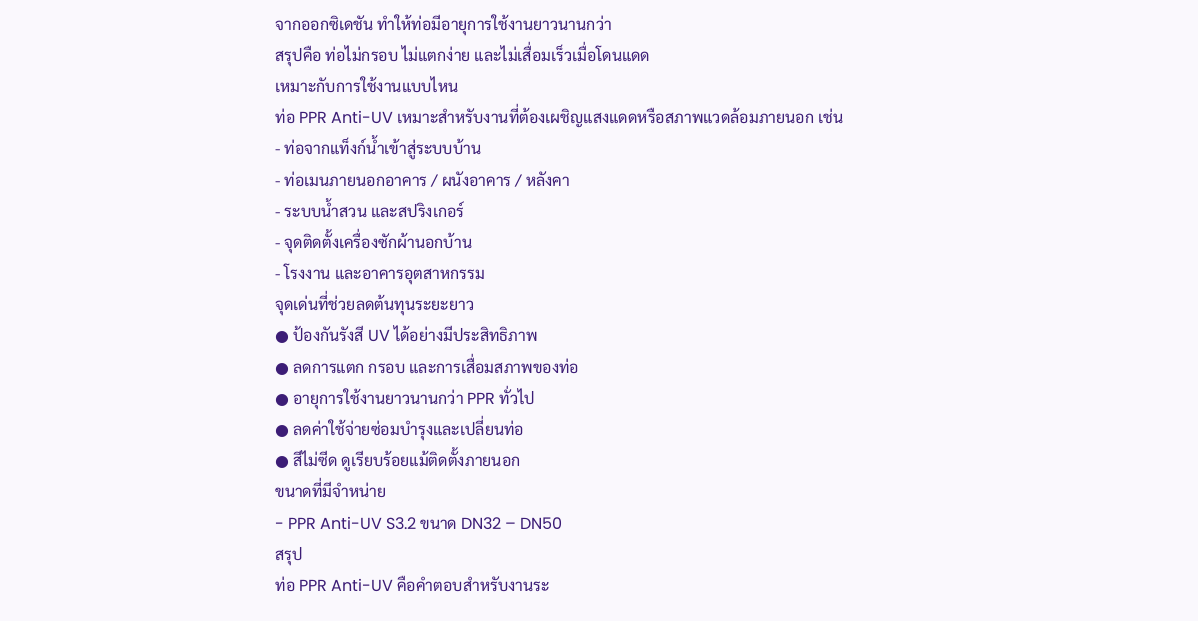จากออกซิเดชัน ทำให้ท่อมีอายุการใช้งานยาวนานกว่า
สรุปคือ ท่อไม่กรอบ ไม่แตกง่าย และไม่เสื่อมเร็วเมื่อโดนแดด
เหมาะกับการใช้งานแบบไหน
ท่อ PPR Anti-UV เหมาะสำหรับงานที่ต้องเผชิญแสงแดดหรือสภาพแวดล้อมภายนอก เช่น
- ท่อจากแท็งก์น้ำเข้าสู่ระบบบ้าน
- ท่อเมนภายนอกอาคาร / ผนังอาคาร / หลังคา
- ระบบน้ำสวน และสปริงเกอร์
- จุดติดตั้งเครื่องซักผ้านอกบ้าน
- โรงงาน และอาคารอุตสาหกรรม
จุดเด่นที่ช่วยลดต้นทุนระยะยาว
● ป้องกันรังสี UV ได้อย่างมีประสิทธิภาพ
● ลดการแตก กรอบ และการเสื่อมสภาพของท่อ
● อายุการใช้งานยาวนานกว่า PPR ทั่วไป
● ลดค่าใช้จ่ายซ่อมบำรุงและเปลี่ยนท่อ
● สีไม่ซีด ดูเรียบร้อยแม้ติดตั้งภายนอก
ขนาดที่มีจำหน่าย
- PPR Anti-UV S3.2 ขนาด DN32 – DN50
สรุป
ท่อ PPR Anti-UV คือคำตอบสำหรับงานระ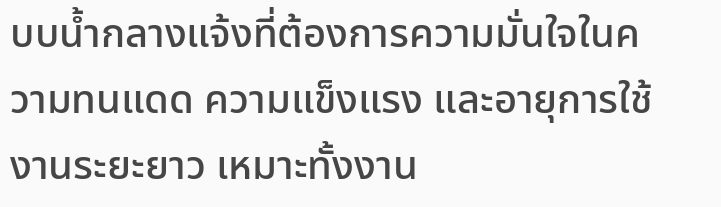บบน้ำกลางแจ้งที่ต้องการความมั่นใจในความทนแดด ความแข็งแรง และอายุการใช้งานระยะยาว เหมาะทั้งงาน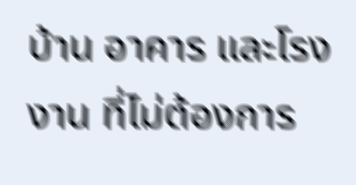บ้าน อาคาร และโรงงาน ที่ไม่ต้องการ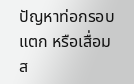ปัญหาท่อกรอบ แตก หรือเสื่อมส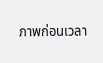ภาพก่อนเวลา